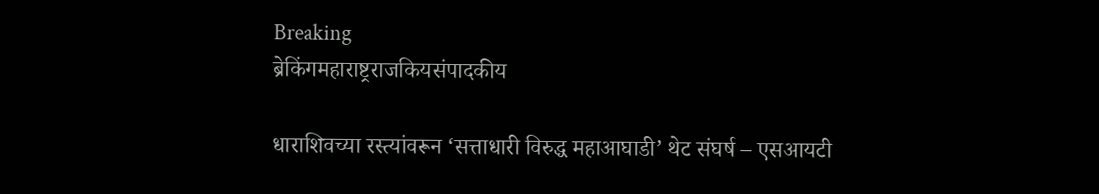Breaking
ब्रेकिंगमहाराष्ट्रराजकियसंपादकीय

धाराशिवच्या रस्त्यांवरून ‘सत्ताधारी विरुद्ध महाआघाडी’ थेट संघर्ष – एसआयटी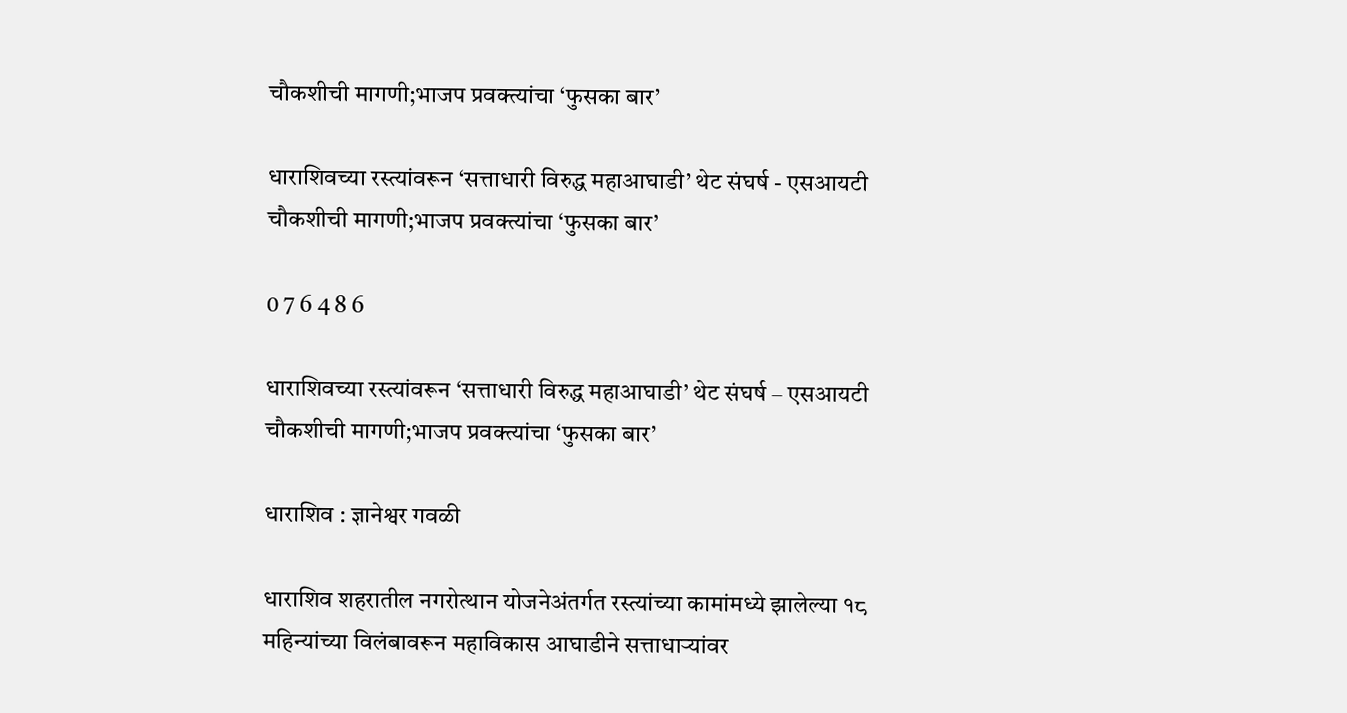चौकशीची मागणी;भाजप प्रवक्त्यांचा ‘फुसका बार’

धाराशिवच्या रस्त्यांवरून ‘सत्ताधारी विरुद्ध महाआघाडी’ थेट संघर्ष - एसआयटी चौकशीची मागणी;भाजप प्रवक्त्यांचा ‘फुसका बार’

0 7 6 4 8 6

धाराशिवच्या रस्त्यांवरून ‘सत्ताधारी विरुद्ध महाआघाडी’ थेट संघर्ष – एसआयटी चौकशीची मागणी;भाजप प्रवक्त्यांचा ‘फुसका बार’

धाराशिव : ज्ञानेश्वर गवळी

धाराशिव शहरातील नगरोत्थान योजनेअंतर्गत रस्त्यांच्या कामांमध्ये झालेल्या १८ महिन्यांच्या विलंबावरून महाविकास आघाडीने सत्ताधाऱ्यांवर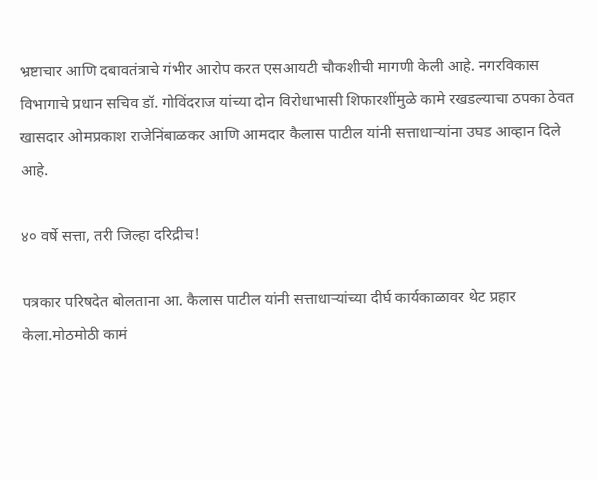भ्रष्टाचार आणि दबावतंत्राचे गंभीर आरोप करत एसआयटी चौकशीची मागणी केली आहे. नगरविकास विभागाचे प्रधान सचिव डॉ. गोविंदराज यांच्या दोन विरोधाभासी शिफारशींमुळे कामे रखडल्याचा ठपका ठेवत खासदार ओमप्रकाश राजेनिंबाळकर आणि आमदार कैलास पाटील यांनी सत्ताधाऱ्यांना उघड आव्हान दिले आहे.

४० वर्षे सत्ता, तरी जिल्हा दरिद्रीच!

पत्रकार परिषदेत बोलताना आ. कैलास पाटील यांनी सत्ताधाऱ्यांच्या दीर्घ कार्यकाळावर थेट प्रहार केला.मोठमोठी कामं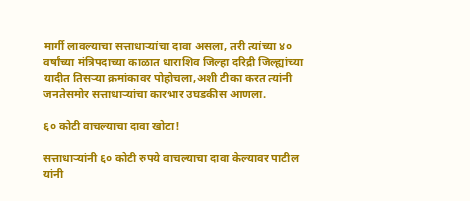मार्गी लावल्याचा सत्ताधाऱ्यांचा दावा असला, तरी त्यांच्या ४० वर्षांच्या मंत्रिपदाच्या काळात धाराशिव जिल्हा दरिद्री जिल्ह्यांच्या यादीत तिसऱ्या क्रमांकावर पोहोचला,अशी टीका करत त्यांनी जनतेसमोर सत्ताधाऱ्यांचा कारभार उघडकीस आणला.

६० कोटी वाचल्याचा दावा खोटा!

सत्ताधाऱ्यांनी ६० कोटी रुपये वाचल्याचा दावा केल्यावर पाटील यांनी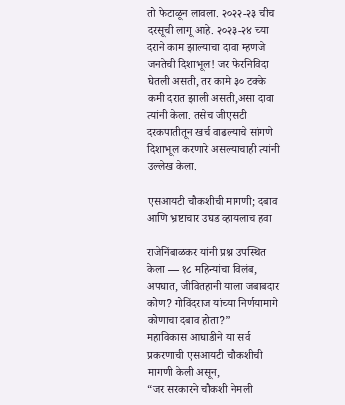तो फेटाळून लावला. २०२२-२३ चीच दरसूची लागू आहे. २०२३-२४ च्या दराने काम झाल्याचा दावा म्हणजे जनतेची दिशाभूल! जर फेरनिविदा घेतली असती, तर कामे ३० टक्के कमी दरात झाली असती,असा दावा त्यांनी केला. तसेच जीएसटी दरकपातीतून खर्च वाढल्याचे सांगणे दिशाभूल करणारे असल्याचाही त्यांनी उल्लेख केला.

एसआयटी चौकशीची मागणी; दबाव आणि भ्रष्टाचार उघड व्हायलाच हवा

राजेनिंबाळकर यांनी प्रश्न उपस्थित केला — १८ महिन्यांचा विलंब, अपघात, जीवितहानी याला जबाबदार कोण? गोविंदराज यांच्या निर्णयामागे कोणाचा दबाव होता?”
महाविकास आघाडीने या सर्व प्रकरणाची एसआयटी चौकशीची मागणी केली असून,
“जर सरकारने चौकशी नेमली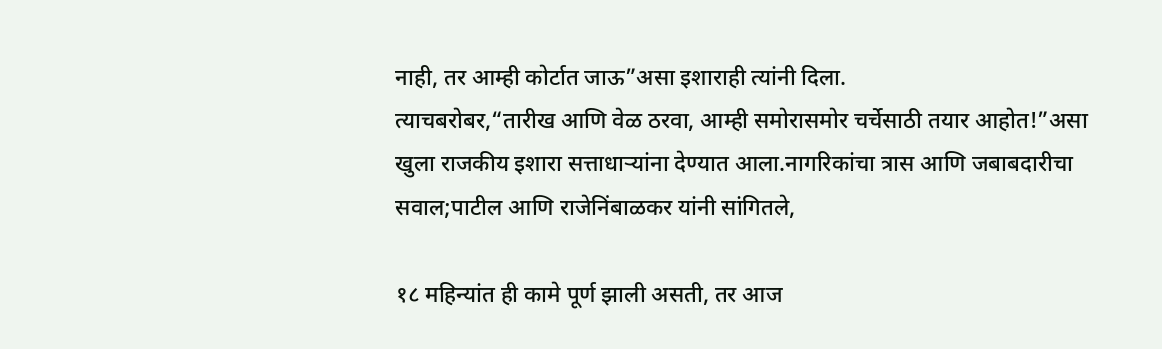नाही, तर आम्ही कोर्टात जाऊ”असा इशाराही त्यांनी दिला.
त्याचबरोबर,“तारीख आणि वेळ ठरवा, आम्ही समोरासमोर चर्चेसाठी तयार आहोत!”असा खुला राजकीय इशारा सत्ताधाऱ्यांना देण्यात आला.नागरिकांचा त्रास आणि जबाबदारीचा सवाल;पाटील आणि राजेनिंबाळकर यांनी सांगितले,

१८ महिन्यांत ही कामे पूर्ण झाली असती, तर आज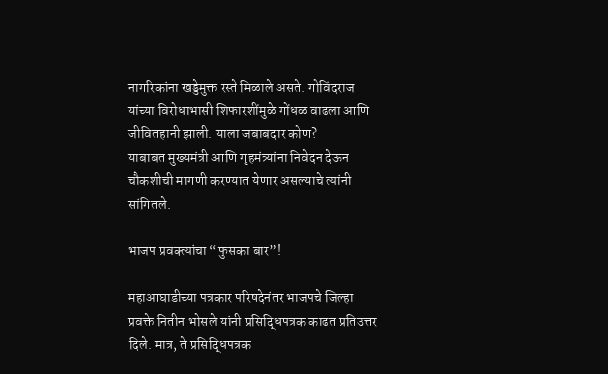नागरिकांना खड्डेमुक्त रस्ते मिळाले असते. गोविंदराज यांच्या विरोधाभासी शिफारशींमुळे गोंधळ वाढला आणि जीवितहानी झाली. याला जबाबदार कोण?
याबाबत मुख्यमंत्री आणि गृहमंत्र्यांना निवेदन देऊन चौकशीची मागणी करण्यात येणार असल्याचे त्यांनी सांगितले.

भाजप प्रवक्त्यांचा “फुसका बार”!

महाआघाडीच्या पत्रकार परिषदेनंतर भाजपचे जिल्हा प्रवक्ते नितीन भोसले यांनी प्रसिद्धिपत्रक काढत प्रतिउत्तर दिले. मात्र, ते प्रसिद्धिपत्रक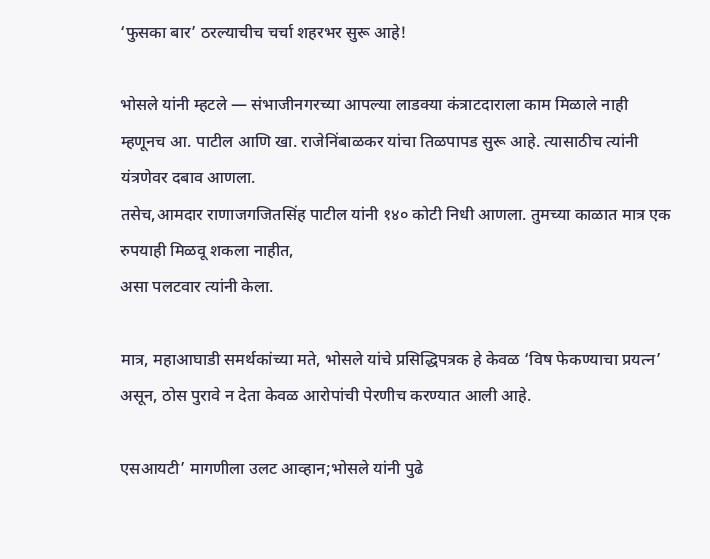‘फुसका बार’ ठरल्याचीच चर्चा शहरभर सुरू आहे!

भोसले यांनी म्हटले — संभाजीनगरच्या आपल्या लाडक्या कंत्राटदाराला काम मिळाले नाही म्हणूनच आ. पाटील आणि खा. राजेनिंबाळकर यांचा तिळपापड सुरू आहे. त्यासाठीच त्यांनी यंत्रणेवर दबाव आणला.
तसेच,आमदार राणाजगजितसिंह पाटील यांनी १४० कोटी निधी आणला. तुमच्या काळात मात्र एक रुपयाही मिळवू शकला नाहीत,
असा पलटवार त्यांनी केला.

मात्र, महाआघाडी समर्थकांच्या मते, भोसले यांचे प्रसिद्धिपत्रक हे केवळ ‘विष फेकण्याचा प्रयत्न’ असून, ठोस पुरावे न देता केवळ आरोपांची पेरणीच करण्यात आली आहे.

एसआयटी’ मागणीला उलट आव्हान;भोसले यांनी पुढे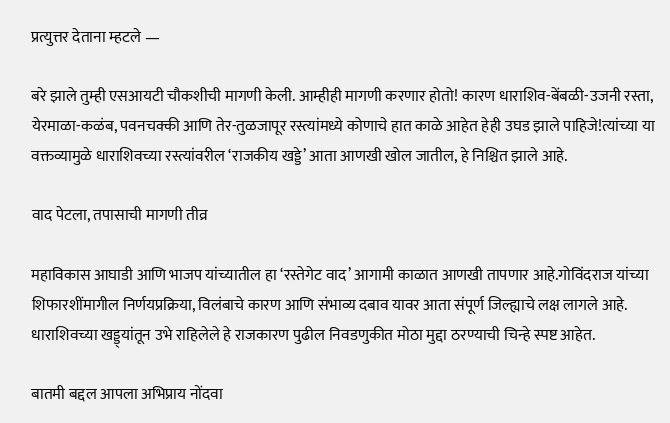प्रत्युत्तर देताना म्हटले —

बरे झाले तुम्ही एसआयटी चौकशीची मागणी केली. आम्हीही मागणी करणार होतो! कारण धाराशिव-बेंबळी-उजनी रस्ता, येरमाळा-कळंब, पवनचक्की आणि तेर-तुळजापूर रस्त्यांमध्ये कोणाचे हात काळे आहेत हेही उघड झाले पाहिजे!त्यांच्या या वक्तव्यामुळे धाराशिवच्या रस्त्यांवरील ‘राजकीय खड्डे’ आता आणखी खोल जातील, हे निश्चित झाले आहे.

वाद पेटला, तपासाची मागणी तीव्र

महाविकास आघाडी आणि भाजप यांच्यातील हा ‘रस्तेगेट वाद’ आगामी काळात आणखी तापणार आहे.गोविंदराज यांच्या शिफारशींमागील निर्णयप्रक्रिया, विलंबाचे कारण आणि संभाव्य दबाव यावर आता संपूर्ण जिल्ह्याचे लक्ष लागले आहे.
धाराशिवच्या खड्ड्यांतून उभे राहिलेले हे राजकारण पुढील निवडणुकीत मोठा मुद्दा ठरण्याची चिन्हे स्पष्ट आहेत.

बातमी बद्दल आपला अभिप्राय नोंदवा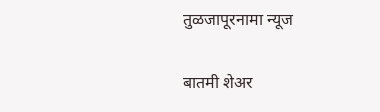तुळजापूरनामा न्यूज

बातमी शेअर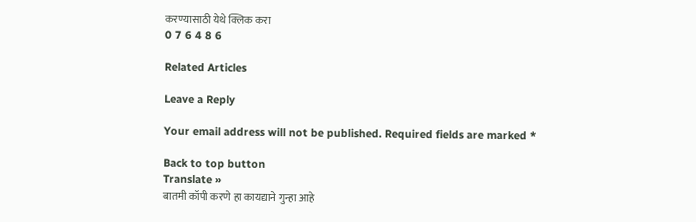करण्यासाठी येथे क्लिक करा
0 7 6 4 8 6

Related Articles

Leave a Reply

Your email address will not be published. Required fields are marked *

Back to top button
Translate »
बातमी कॉपी करणे हा कायद्याने गुन्हा आहे